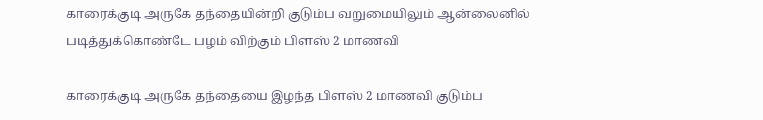காரைக்குடி அருகே தந்தையின்றி குடும்ப வறுமையிலும் ஆன்லைனில் படித்துக்கொண்டே பழம் விற்கும் பிளஸ் 2 மாணவி

காரைக்குடி அருகே தந்தையை இழந்த பிளஸ் 2 மாணவி குடும்ப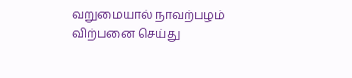வறுமையால் நாவற்பழம் விற்பனை செய்து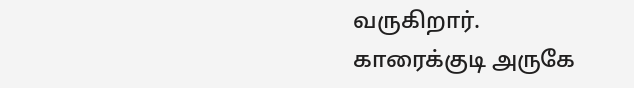வருகிறார்.
காரைக்குடி அருகே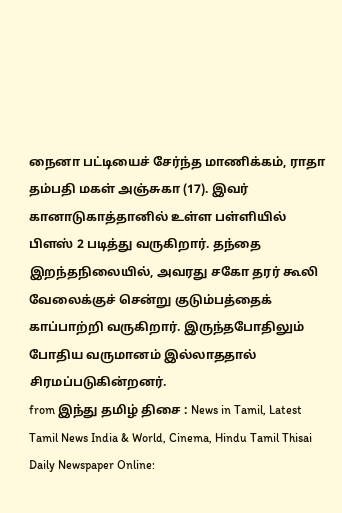நைனா பட்டியைச் சேர்ந்த மாணிக்கம், ராதா தம்பதி மகள் அஞ்சுகா (17). இவர் கானாடுகாத்தானில் உள்ள பள்ளியில் பிளஸ் 2 படித்து வருகிறார். தந்தை இறந்தநிலையில், அவரது சகோ தரர் கூலி வேலைக்குச் சென்று குடும்பத்தைக் காப்பாற்றி வருகிறார். இருந்தபோதிலும் போதிய வருமானம் இல்லாததால் சிரமப்படுகின்றனர்.
from இந்து தமிழ் திசை : News in Tamil, Latest Tamil News India & World, Cinema, Hindu Tamil Thisai Daily Newspaper Online: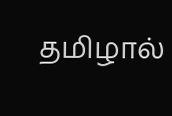தமிழால்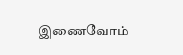இணைவோம்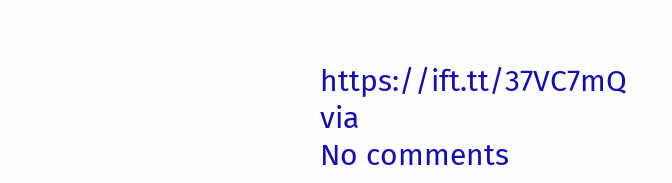https://ift.tt/37VC7mQ
via
No comments